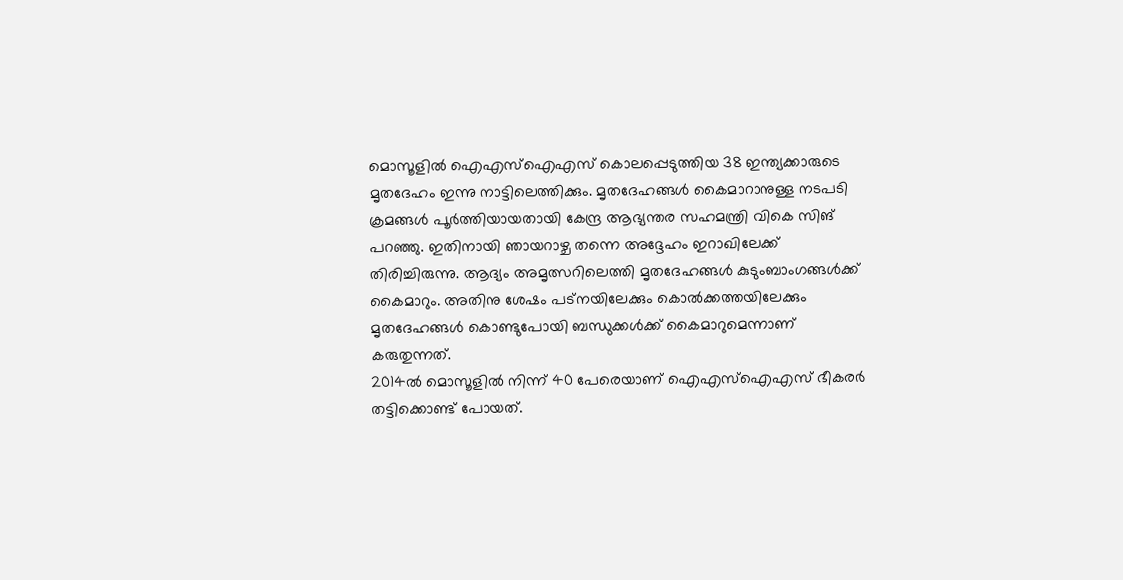മൊസൂളില്‍ ഐഎസ്ഐഎസ് കൊലപ്പെടുത്തിയ 38 ഇന്ത്യക്കാരുടെ മൃതദേഹം ഇന്നു നാട്ടിലെത്തിക്കും. മൃതദേഹങ്ങള്‍ കൈമാറാനുള്ള നടപടി ക്രമങ്ങള്‍ പൂര്‍ത്തിയായതായി കേന്ദ്ര ആഭ്യന്തര സഹമന്ത്രി വികെ സിങ് പറഞ്ഞു. ഇതിനായി ഞായറാഴ്ച തന്നെ അദ്ദേഹം ഇറാഖിലേക്ക് തിരിച്ചിരുന്നു. ആദ്യം അമൃത്സറിലെത്തി മൃതദേഹങ്ങള്‍ കുടുംബാംഗങ്ങള്‍ക്ക് കൈമാറും. അതിനു ശേഷം പട്നയിലേക്കും കൊല്‍ക്കത്തയിലേക്കും മൃതദേഹങ്ങള്‍ കൊണ്ടുപോയി ബന്ധുക്കള്‍ക്ക് കൈമാറുമെന്നാണ് കരുതുന്നത്.
2014ല്‍ മൊസൂളില്‍ നിന്ന് 40 പേരെയാണ് ഐഎസ്ഐഎസ് ഭീകരര്‍ തട്ടിക്കൊണ്ട് പോയത്.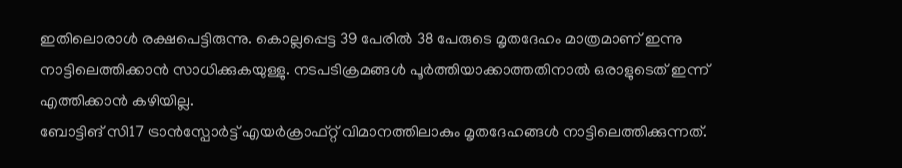ഇതിലൊരാള്‍ രക്ഷപെട്ടിരുന്നു. കൊല്ലപ്പെട്ട 39 പേരില്‍ 38 പേരുടെ മൃതദേഹം മാത്രമാണ് ഇന്നു നാട്ടിലെത്തിക്കാന്‍ സാധിക്കുകയുള്ളു. നടപടിക്രമങ്ങള്‍ പൂര്‍ത്തിയാക്കാത്തതിനാല്‍ ഒരാളുടെത് ഇന്ന് എത്തിക്കാന്‍ കഴിയില്ല.
ബോട്ടിങ് സി17 ട്രാന്‍സ്പോര്‍ട്ട് എയര്‍ക്രാഫ്റ്റ് വിമാനത്തിലാകും മൃതദേഹങ്ങള്‍ നാട്ടിലെത്തിക്കുന്നത്.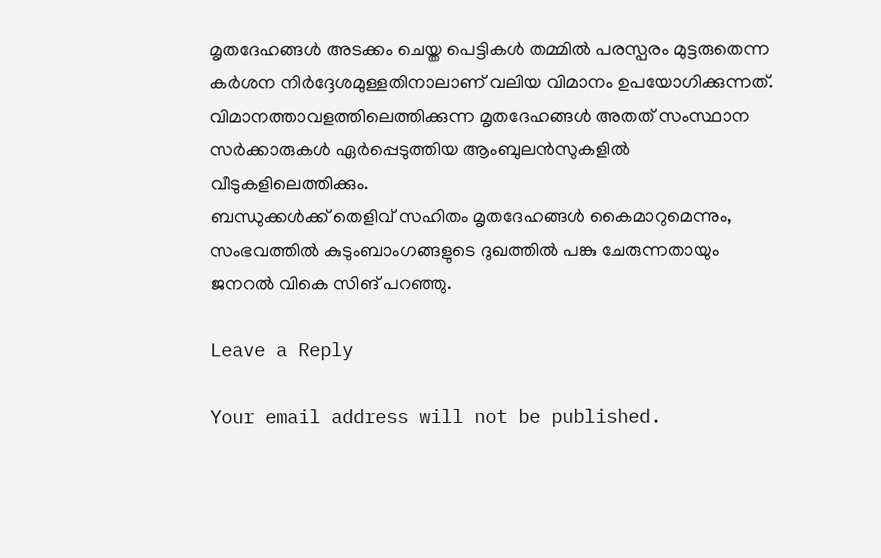മൃതദേഹങ്ങള്‍ അടക്കം ചെയ്ത പെട്ടികള്‍ തമ്മില്‍ പരസ്പരം മുട്ടരുതെന്ന കര്‍ശന നിര്‍ദ്ദേശമുള്ളതിനാലാണ് വലിയ വിമാനം ഉപയോഗിക്കുന്നത്. വിമാനത്താവളത്തിലെത്തിക്കുന്ന മൃതദേഹങ്ങള്‍ അതത് സംസ്ഥാന സര്‍ക്കാരുകള്‍ ഏര്‍പ്പെടുത്തിയ ആംബുലന്‍സുകളില്‍ വീടുകളിലെത്തിക്കും.
ബന്ധുക്കള്‍ക്ക് തെളിവ് സഹിതം മൃതദേഹങ്ങള്‍ കൈമാറുമെന്നും, സംഭവത്തില്‍ കുടുംബാംഗങ്ങളുടെ ദുഖത്തില്‍ പങ്കു ചേരുന്നതായും ജനറല്‍ വികെ സിങ് പറഞ്ഞു.

Leave a Reply

Your email address will not be published.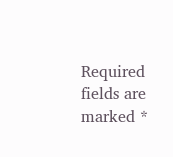Required fields are marked *